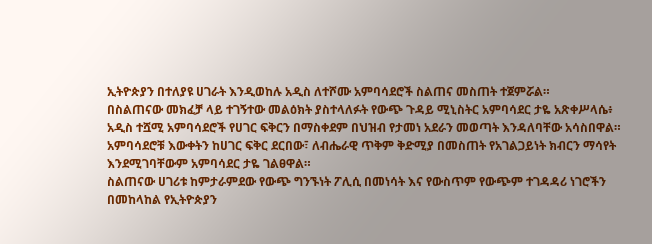ኢትዮጵያን በተለያዩ ሀገራት እንዲወከሉ አዲስ ለተሾሙ አምባሳደሮች ስልጠና መስጠት ተጀምሯል።
በስልጠናው መክፈቻ ላይ ተገኝተው መልዕክት ያስተላለፉት የውጭ ጉዳይ ሚኒስትር አምባሳደር ታዬ አጽቀሥላሴ፥ አዲስ ተሿሚ አምባሳደሮች የሀገር ፍቅርን በማስቀደም በህዝብ የታመነ አደራን መወጣት እንዳለባቸው አሳስበዋል።
አምባሳደሮቹ እውቀትን ከሀገር ፍቅር ደርበው፣ ለብሔራዊ ጥቅም ቅድሚያ በመስጠት የአገልጋይነት ክብርን ማሳየት እንደሚገባቸውም አምባሳደር ታዬ ገልፀዋል።
ስልጠናው ሀገሪቱ ከምታራምደው የውጭ ግንኙነት ፖሊሲ በመነሳት እና የውስጥም የውጭም ተገዳዳሪ ነገሮችን በመከላከል የኢትዮጵያን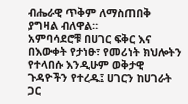ብሔራዊ ጥቅም ለማስጠበቅ ያግዛል ብለዋል።
አምባሳደሮቹ በሀገር ፍቅር እና በእውቀት የታነፁ፣ የመሪነት ክህሎትን የተላበሱ እንዲሁም ወቅታዊ ጉዳዮችን የተረዱ፤ ሀገርን ከሀገራት ጋር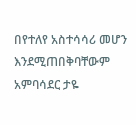በየተለየ አስተሳሳሪ መሆን እንደሚጠበቅባቸውም አምባሳደር ታዬ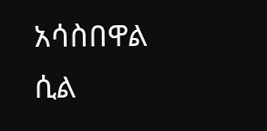አሳስበዋል ሲል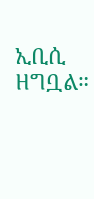ኢቢሲ ዘግቧል።